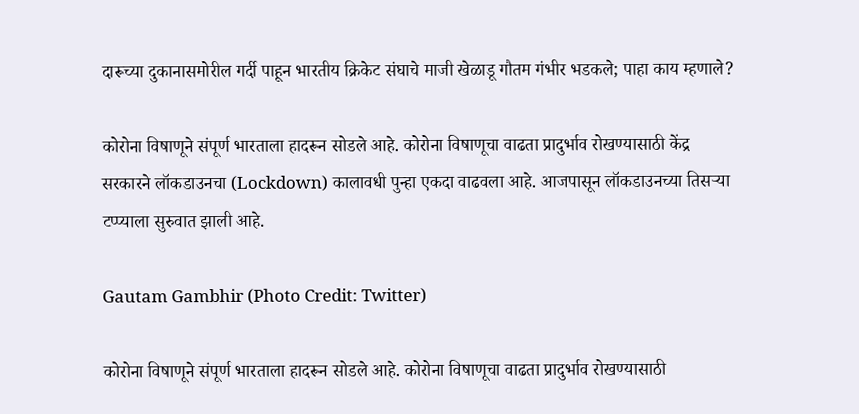दारूच्या दुकानासमोरील गर्दी पाहून भारतीय क्रिकेट संघाचे माजी खेळाडू गौतम गंभीर भडकले; पाहा काय म्हणाले?

कोरोना विषाणूने संपूर्ण भारताला हादरून सोडले आहे. कोरोना विषाणूचा वाढता प्रादुर्भाव रोखण्यासाठी केंद्र सरकारने लॉकडाउनचा (Lockdown) कालावधी पुन्हा एकदा वाढवला आहे. आजपासून लॉकडाउनच्या तिसऱ्या टप्प्याला सुरुवात झाली आहे.

Gautam Gambhir (Photo Credit: Twitter)

कोरोना विषाणूने संपूर्ण भारताला हादरून सोडले आहे. कोरोना विषाणूचा वाढता प्रादुर्भाव रोखण्यासाठी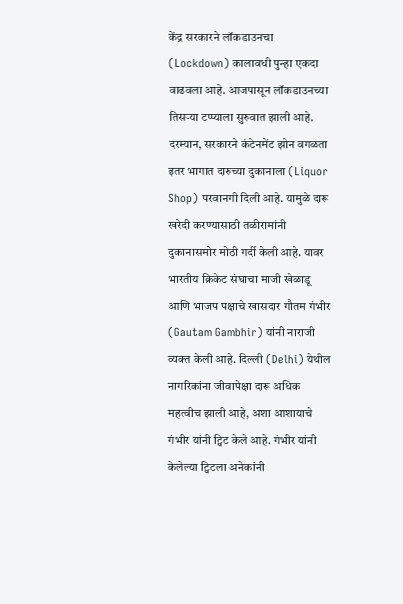केंद्र सरकारने लॉकडाउनचा (Lockdown) कालावधी पुन्हा एकदा वाढवला आहे. आजपासून लॉकडाउनच्या तिसऱ्या टप्प्याला सुरुवात झाली आहे. दरम्यान, सरकारने कंटेनमेंट झोन वगळता इतर भागात दारुच्या दुकानाला (Liquor Shop) परवानगी दिली आहे. यामुळे दारू खरेदी करण्यासाठी तळीरामांनी दुकानासमोर मोठी गर्दी केली आहे. यावर भारतीय क्रिकेट संघाचा माजी खेळाडू आणि भाजप पक्षाचे खासदार गौतम गंभीर (Gautam Gambhir) यांनी नाराजी व्यक्त केली आहे. दिल्ली (Delhi) येथील नागरिकांना जीवापेक्षा दारू अधिक महत्वीच झाली आहे, अशा आशायाचे गंभीर यांनी ट्विट केले आहे. गंभीर यांनी केलेल्या ट्विटला अनेकांनी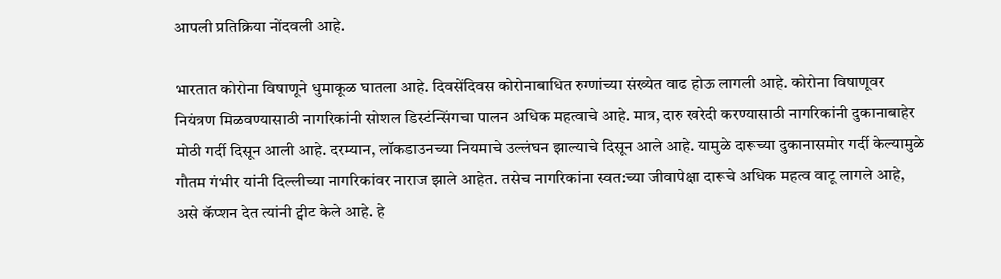आपली प्रतिक्रिया नोंदवली आहे.

भारतात कोरोना विषाणूने धुमाकूळ घातला आहे. दिवसेंदिवस कोरोनाबाधित रुग्णांच्या संख्येत वाढ होऊ लागली आहे. कोरोना विषाणूवर नियंत्रण मिळवण्यासाठी नागरिकांनी सोशल डिस्टंन्सिंगचा पालन अधिक महत्वाचे आहे. मात्र, दारु खरेदी करण्यासाठी नागरिकांनी दुकानाबाहेर मोठी गर्दी दिसून आली आहे. दरम्यान, लॉकडाउनच्या नियमाचे उल्लंघन झाल्याचे दिसून आले आहे. यामुळे दारूच्या दुकानासमोर गर्दी केल्यामुळे गौतम गंभीर यांनी दिल्लीच्या नागरिकांवर नाराज झाले आहेत. तसेच नागरिकांना स्वत:च्या जीवापेक्षा दारूचे अधिक महत्व वाटू लागले आहे, असे कॅप्शन देत त्यांनी ट्वीट केले आहे. हे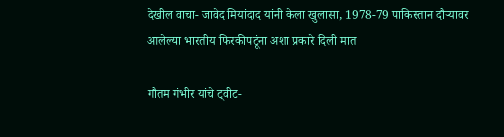देखील वाचा- जावेद मियांदाद यांनी केला खुलासा, 1978-79 पाकिस्तान दौऱ्यावर आलेल्या भारतीय फिरकीपटूंना अशा प्रकारे दिली मात

गौतम गंभीर यांचे ट्वीट-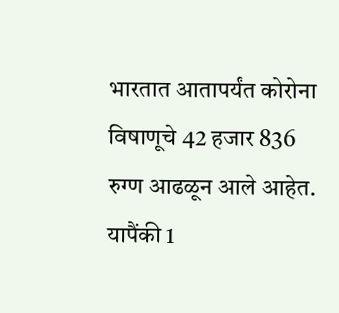भारतात आतापर्यंत कोरोना विषाणूचे 42 हजार 836 रुग्ण आढळून आले आहेत. यापैंकी 1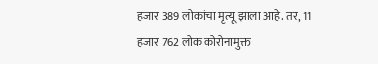हजार 389 लोकांचा मृत्यू झाला आहे. तर, 11 हजार 762 लोक कोरोनामुक्त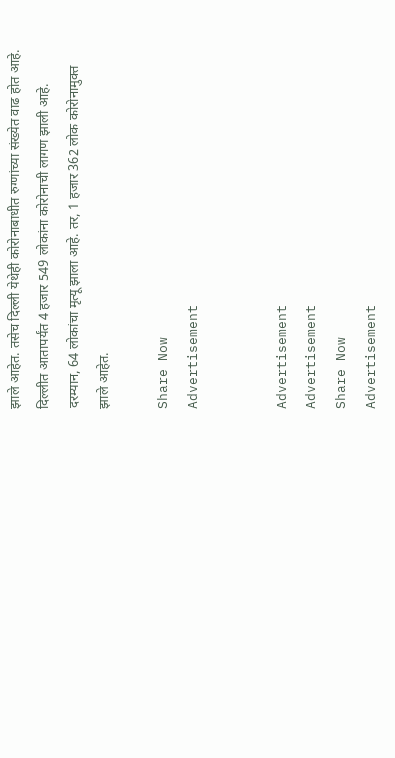झाले आहेत. तसेच दिल्ली येथेही कोरोनाबाधीत रुग्णांच्या संख्येत वाढ होत आहे. दिल्लीत आतापर्यंत 4 हजार 549 लोकांना कोरोनाची लागण झाली आहे. दरम्यान, 64 लोकांचा मृत्यू झाला आहे. तर, 1 हजार 362 लोक कोरोनामुक्त झाले आहेत.

Share Now
Advertisement


Advertisement
Advertisement
Share Now
Advertisement